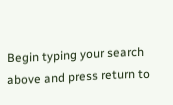Begin typing your search above and press return to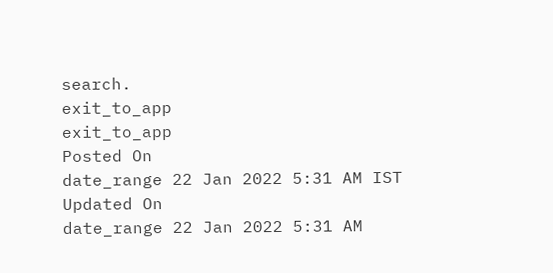search.
exit_to_app
exit_to_app
Posted On
date_range 22 Jan 2022 5:31 AM IST Updated On
date_range 22 Jan 2022 5:31 AM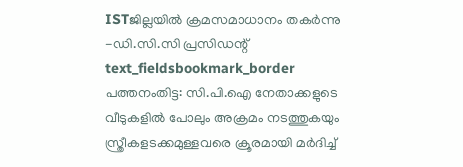ISTജില്ലയിൽ ക്രമസമാധാനം തകർന്നു -ഡി.സി.സി പ്രസിഡന്റ്
text_fieldsbookmark_border
പത്തനംതിട്ട: സി.പി.ഐ നേതാക്കളുടെ വീടുകളിൽ പോലും അക്രമം നടത്തുകയും സ്ത്രീകളടക്കമുള്ളവരെ ക്രൂരമായി മർദിച്ച്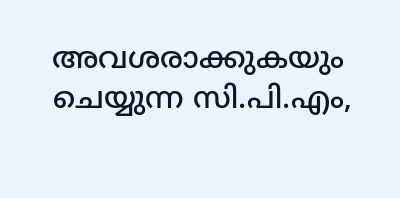അവശരാക്കുകയും ചെയ്യുന്ന സി.പി.എം,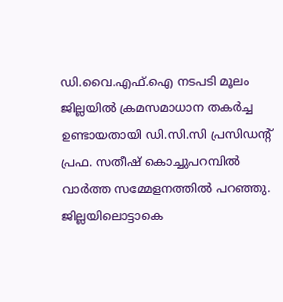ഡി.വൈ.എഫ്.ഐ നടപടി മൂലം ജില്ലയിൽ ക്രമസമാധാന തകർച്ച ഉണ്ടായതായി ഡി.സി.സി പ്രസിഡന്റ് പ്രഫ. സതീഷ് കൊച്ചുപറമ്പിൽ വാർത്ത സമ്മേളനത്തിൽ പറഞ്ഞു. ജില്ലയിലൊട്ടാകെ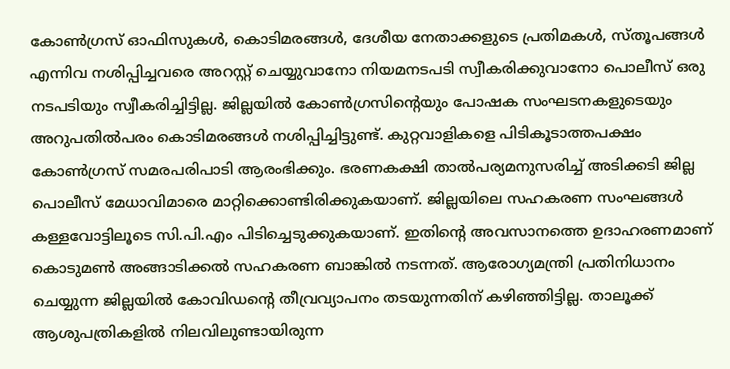കോൺഗ്രസ് ഓഫിസുകൾ, കൊടിമരങ്ങൾ, ദേശീയ നേതാക്കളുടെ പ്രതിമകൾ, സ്തൂപങ്ങൾ എന്നിവ നശിപ്പിച്ചവരെ അറസ്റ്റ് ചെയ്യുവാനോ നിയമനടപടി സ്വീകരിക്കുവാനോ പൊലീസ് ഒരു നടപടിയും സ്വീകരിച്ചിട്ടില്ല. ജില്ലയിൽ കോൺഗ്രസിന്റെയും പോഷക സംഘടനകളുടെയും അറുപതിൽപരം കൊടിമരങ്ങൾ നശിപ്പിച്ചിട്ടുണ്ട്. കുറ്റവാളികളെ പിടികൂടാത്തപക്ഷം കോൺഗ്രസ് സമരപരിപാടി ആരംഭിക്കും. ഭരണകക്ഷി താൽപര്യമനുസരിച്ച് അടിക്കടി ജില്ല പൊലീസ് മേധാവിമാരെ മാറ്റിക്കൊണ്ടിരിക്കുകയാണ്. ജില്ലയിലെ സഹകരണ സംഘങ്ങൾ കള്ളവോട്ടിലൂടെ സി.പി.എം പിടിച്ചെടുക്കുകയാണ്. ഇതിന്റെ അവസാനത്തെ ഉദാഹരണമാണ് കൊടുമൺ അങ്ങാടിക്കൽ സഹകരണ ബാങ്കിൽ നടന്നത്. ആരോഗ്യമന്ത്രി പ്രതിനിധാനം ചെയ്യുന്ന ജില്ലയിൽ കോവിഡന്റെ തീവ്രവ്യാപനം തടയുന്നതിന് കഴിഞ്ഞിട്ടില്ല. താലൂക്ക് ആശുപത്രികളിൽ നിലവിലുണ്ടായിരുന്ന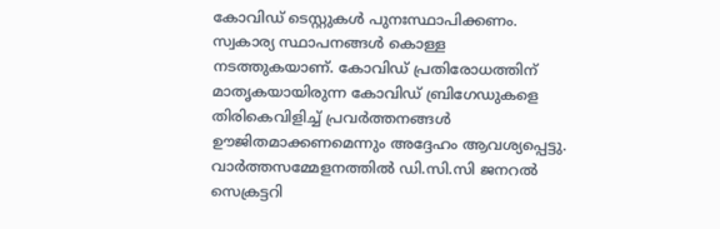കോവിഡ് ടെസ്റ്റുകൾ പുനഃസ്ഥാപിക്കണം. സ്വകാര്യ സ്ഥാപനങ്ങൾ കൊള്ള നടത്തുകയാണ്. കോവിഡ് പ്രതിരോധത്തിന് മാതൃകയായിരുന്ന കോവിഡ് ബ്രിഗേഡുകളെ തിരികെവിളിച്ച് പ്രവർത്തനങ്ങൾ ഊജിതമാക്കണമെന്നും അദ്ദേഹം ആവശ്യപ്പെട്ടു. വാർത്തസമ്മേളനത്തിൽ ഡി.സി.സി ജനറൽ സെക്രട്ടറി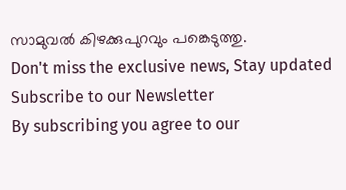സാമുവൽ കിഴക്കുപുറവും പങ്കെടുത്തു.
Don't miss the exclusive news, Stay updated
Subscribe to our Newsletter
By subscribing you agree to our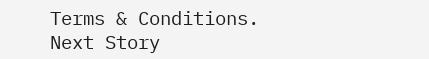Terms & Conditions.
Next Story